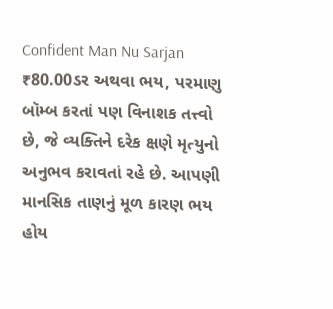Confident Man Nu Sarjan
₹80.00ડર અથવા ભય, પરમાણુ બૉમ્બ કરતાં પણ વિનાશક તત્ત્વો છે, જે વ્યક્તિને દરેક ક્ષણે મૃત્યુનો અનુભવ કરાવતાં રહે છે. આપણી માનસિક તાણનું મૂળ કારણ ભય હોય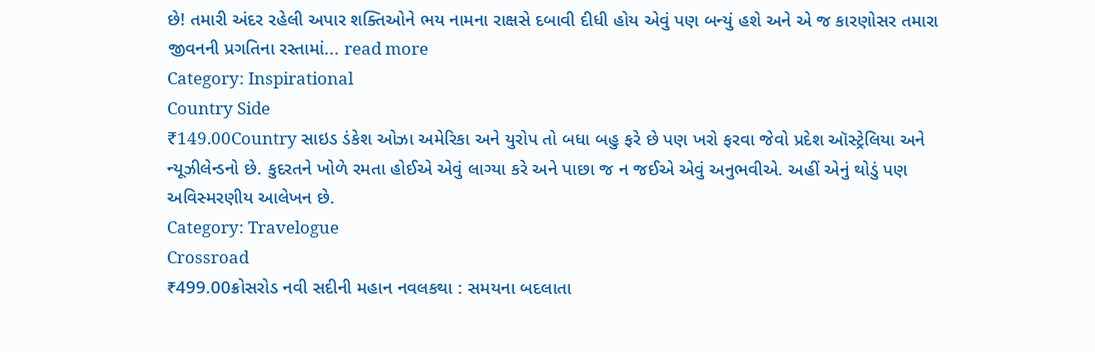છે! તમારી અંદર રહેલી અપાર શક્તિઓને ભય નામના રાક્ષસે દબાવી દીધી હોય એવું પણ બન્યું હશે અને એ જ કારણોસર તમારા જીવનની પ્રગતિના રસ્તામાં... read more
Category: Inspirational
Country Side
₹149.00Country સાઇડ ડંકેશ ઓઝા અમેરિકા અને યુરોપ તો બધા બહુ ફરે છે પણ ખરો ફરવા જેવો પ્રદેશ ઑસ્ટ્રેલિયા અને ન્યૂઝીલેન્ડનો છે. કુદરતને ખોળે રમતા હોઈએ એવું લાગ્યા કરે અને પાછા જ ન જઈએ એવું અનુભવીએ. અહીં એનું થોડું પણ અવિસ્મરણીય આલેખન છે.
Category: Travelogue
Crossroad
₹499.00ક્રોસરોડ નવી સદીની મહાન નવલકથા : સમયના બદલાતા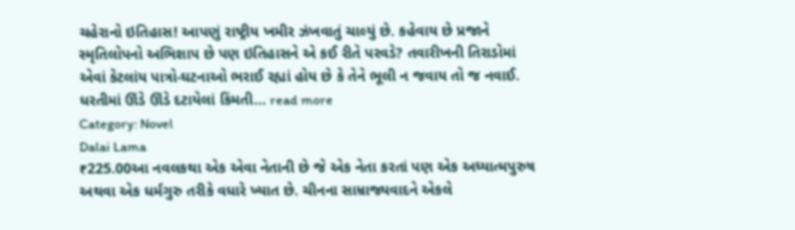ચહેરાનો ઇતિહાસ! આપણું રાષ્ટ્રીય ખમીર ઝંખવાતું ચાલ્યું છે. કહેવાય છે પ્રજાને સ્મૃતિલોપનો અભિશાપ છે પણ ઇતિહાસને એ કઈ રીતે પરવડે? તવારીખની તિરાડોમાં એવાં કેટલાંય પાત્રો-ઘટનાઓ ભરાઈ રહ્યાં હોય છે કે તેને ભૂલી ન જવાય તો જ નવાઈ. ધરતીમાં ઊંડે ઊંડે દટાયેલાં કિંમતી... read more
Category: Novel
Dalai Lama
₹225.00આ નવલકથા એક એવા નેતાની છે જે એક નેતા કરતાં પણ એક અધ્યાત્મપુરુષ અથવા એક ધર્મગુરુ તરીકે વધારે ખ્યાત છે. ચીનના સામ્રાજ્યવાદને એકલે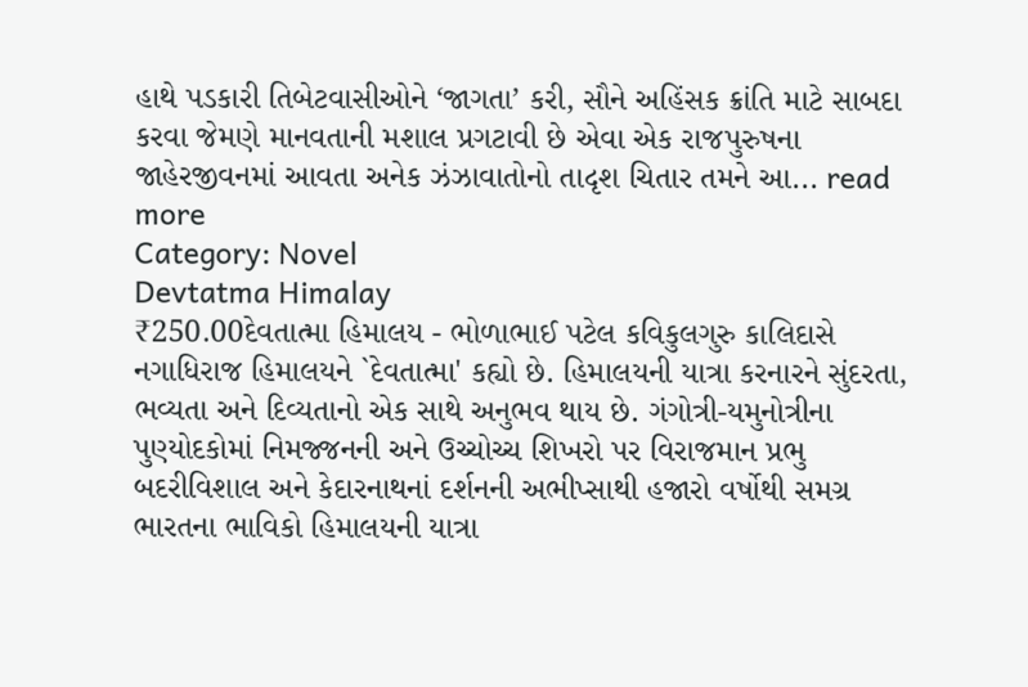હાથે પડકારી તિબેટવાસીઓને ‘જાગતા’ કરી, સૌને અહિંસક ક્રાંતિ માટે સાબદા કરવા જેમણે માનવતાની મશાલ પ્રગટાવી છે એવા એક રાજપુરુષના જાહેરજીવનમાં આવતા અનેક ઝંઝાવાતોનો તાદૃશ ચિતાર તમને આ... read more
Category: Novel
Devtatma Himalay
₹250.00દેવતાત્મા હિમાલય - ભોળાભાઈ પટેલ કવિકુલગુરુ કાલિદાસે નગાધિરાજ હિમાલયને `દેવતાત્મા' કહ્યો છે. હિમાલયની યાત્રા કરનારને સુંદરતા, ભવ્યતા અને દિવ્યતાનો એક સાથે અનુભવ થાય છે. ગંગોત્રી-યમુનોત્રીના પુણ્યોદકોમાં નિમજ્જનની અને ઉચ્ચોચ્ચ શિખરો પર વિરાજમાન પ્રભુ બદરીવિશાલ અને કેદારનાથનાં દર્શનની અભીપ્સાથી હજારો વર્ષોથી સમગ્ર ભારતના ભાવિકો હિમાલયની યાત્રા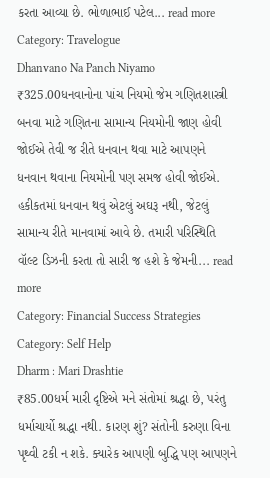કરતા આવ્યા છે. ભોળાભાઈ પટેલ... read more
Category: Travelogue
Dhanvano Na Panch Niyamo
₹325.00ધનવાનોના પાંચ નિયમો જેમ ગણિતશાસ્ત્રી બનવા માટે ગણિતના સામાન્ય નિયમોની જાણ હોવી જોઈએ તેવી જ રીતે ધનવાન થવા માટે આપણને ધનવાન થવાના નિયમોની પણ સમજ હોવી જોઈએ. હકીકતમાં ધનવાન થવું એટલું અઘરૂ નથી, જેટલું સામાન્ય રીતે માનવામાં આવે છે. તમારી પરિસ્થિતિ વૉલ્ટ ડિઝની કરતા તો સારી જ હશે કે જેમની... read more
Category: Financial Success Strategies
Category: Self Help
Dharm : Mari Drashtie
₹85.00ધર્મ મારી દૃષ્ટિએ મને સંતોમાં શ્રદ્ધા છે, પરંતુ ધર્માચાર્યો શ્રદ્ધા નથી. કારણ શું? સંતોની કરુણા વિના પૃથ્વી ટકી ન શકે. ક્યારેક આપણી બુદ્ધિ પણ આપણને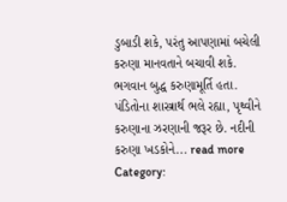ડુબાડી શકે, પરંતુ આપણામાં બચેલી કરુણા માનવતાને બચાવી શકે. ભગવાન બુદ્ધ કરુણામૂર્તિ હતા. પંડિતોના શાસ્ત્રાર્થ ભલે રહ્યા, પૃથ્વીને કરુણાના ઝરણાની જરૂર છે. નદીની કરુણા ખડકોને... read more
Category: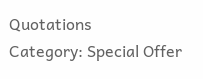Quotations
Category: Special Offer